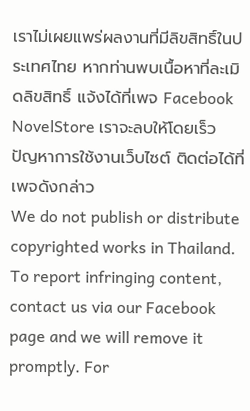เราไม่เผยแพร่ผลงานที่มีลิขสิทธิ์ในประเทศไทย หากท่านพบเนื้อหาที่ละเมิดลิขสิทธิ์ แจ้งได้ที่เพจ Facebook NovelStore เราจะลบให้โดยเร็ว
ปัญหาการใช้งานเว็บไซต์ ติดต่อได้ที่เพจดังกล่าว
We do not publish or distribute copyrighted works in Thailand. To report infringing content, contact us via our Facebook page and we will remove it promptly. For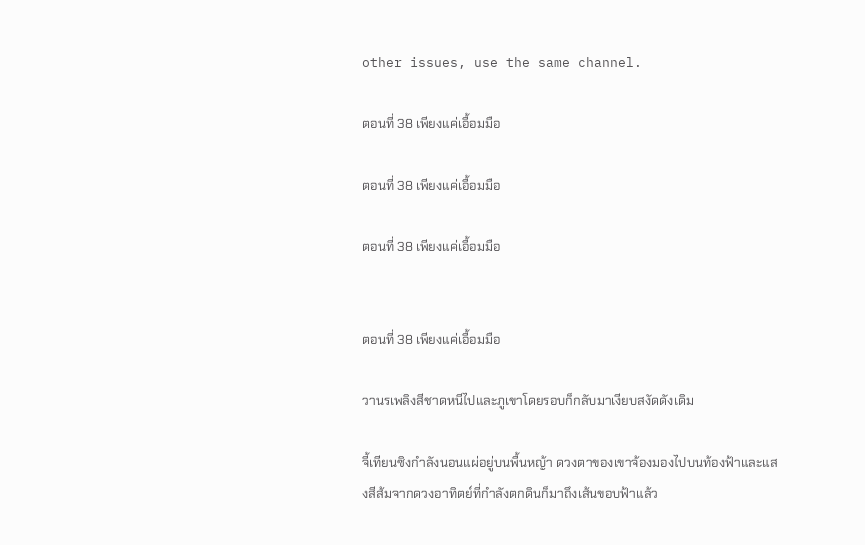other issues, use the same channel.

ตอนที่ 38 เพียงแค่เอื้อมมือ

ตอนที่ 38 เพียงแค่เอื้อมมือ

ตอนที่ 38 เพียงแค่เอื้อมมือ


ตอนที่ 38 เพียงแค่เอื้อมมือ

วานรเพลิงสีชาดหนีไปและภูเขาโดยรอบก็กลับมาเงียบสงัดดังเดิม

จี้เทียนซิงกำลังนอนแผ่อยู่บนพื้นหญ้า ดวงตาของเขาจ้องมองไปบนท้องฟ้าและแสงสีส้มจากดวงอาทิตย์ที่กำลังตกดินก็มาถึงเส้นขอบฟ้าแล้ว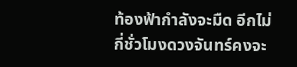ท้องฟ้ากำลังจะมืด อีกไม่กี่ชั่วโมงดวงจันทร์คงจะ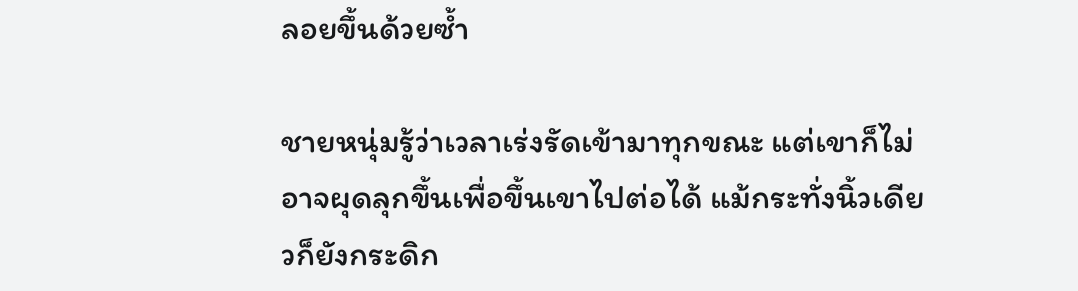ลอยขึ้นด้วยซ้ำ

ชายหนุ่มรู้ว่าเวลาเร่งรัดเข้ามาทุกขณะ แต่เขาก็ไม่อาจผุดลุกขึ้นเพื่อขึ้นเขาไปต่อได้ แม้กระทั่งนิ้วเดียวก็ยังกระดิก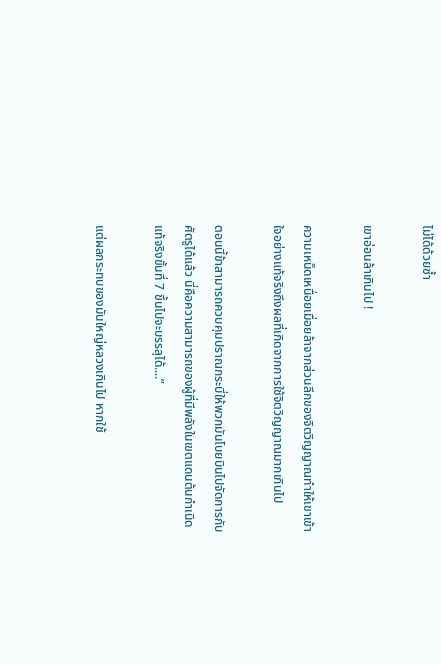ไม่ได้ด้วยซ้ำ

เขาอ่อนล้าเกินไป !

ความเหน็ดเหนื่อยเมื่อยล้าจากส่วนลึกของจิตวิญญาณทำให้เขาเข้าใจอย่างแท้จริงถึงผลที่เกิดจากการใช้จิตวิญญาณมากเกินไป

ตอนนี้ข้าสามารถควบคุมปราณกระบี่ให้พวกมันโบยบินไปจัดการกับศัตรูได้แล้ว นี่คือความสามารถของผู้ที่มีพลังในเขตแดนต้นกำเนิดแท้จริงขั้นที่ 7 ขึ้นไปจะบรรลุได้....”

แต่ผลกระทบของมันใหญ่หลวงเกินไป หากใช้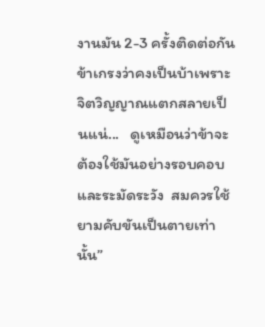งานมัน 2-3 ครั้งติดต่อกันข้าเกรงว่าคงเป็นบ้าเพราะจิตวิญญาณแตกสลายเป็นแน่...   ดูเหมือนว่าข้าจะต้องใช้มันอย่างรอบคอบและระมัดระวัง  สมควรใช้ยามคับขันเป็นตายเท่านั้น”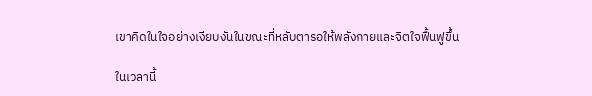เขาคิดในใจอย่างเงียบงันในขณะที่หลับตารอให้พลังกายและจิตใจฟื้นฟูขึ้น

ในเวลานี้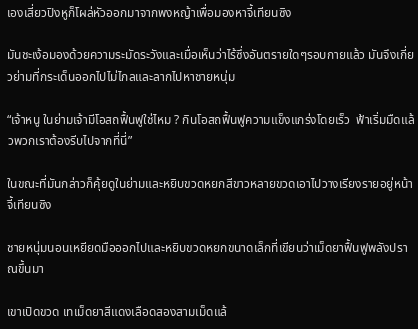เองเสี่ยวปิงหูก็โผล่หัวออกมาจากพงหญ้าเพื่อมองหาจี้เทียนซิง

มันชะเง้อมองด้วยความระมัดระวังและเมื่อเห็นว่าไร้ซึ่งอันตรายใดๆรอบกายแล้ว มันจึงเกี่ยวย่ามที่กระเด็นออกไปไม่ไกลและลากไปหาชายหนุ่ม

“เจ้าหนู ในย่ามเจ้ามีโอสถฟื้นฟูใช่ไหม ? กินโอสถฟื้นฟูความแข็งแกร่งโดยเร็ว  ฟ้าเริ่มมืดแล้วพวกเราต้องรีบไปจากที่นี่”

ในขณะที่มันกล่าวก็คุ้ยดูในย่ามและหยิบขวดหยกสีขาวหลายขวดเอาไปวางเรียงรายอยู่หน้าจี้เทียนซิง

ชายหนุ่มนอนเหยียดมือออกไปและหยิบขวดหยกขนาดเล็กที่เขียนว่าเม็ดยาฟื้นฟูพลังปราณขึ้นมา

เขาเปิดขวด เทเม็ดยาสีแดงเลือดสองสามเม็ดแล้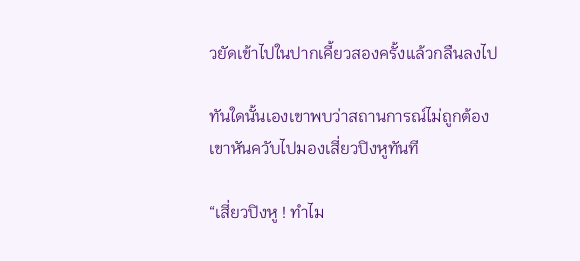วยัดเข้าไปในปากเคี้ยวสองครั้งแล้วกลืนลงไป

ทันใดนั้นเองเขาพบว่าสถานการณ์ไม่ถูกต้อง เขาหันควับไปมองเสี่ยวปิงหูทันที

“เสี่ยวปิงหู ! ทำไม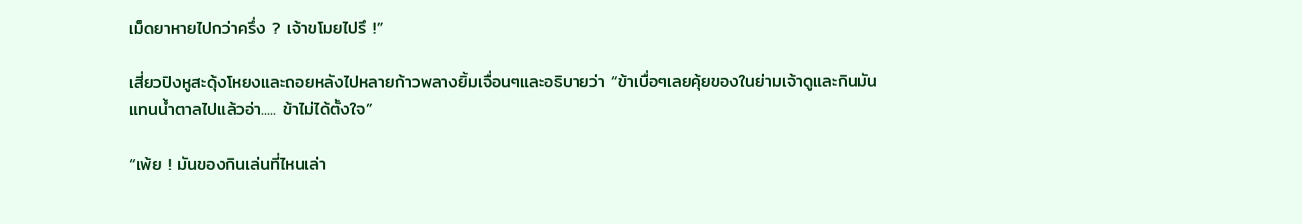เม็ดยาหายไปกว่าครึ่ง ? เจ้าขโมยไปรึ !”

เสี่ยวปิงหูสะดุ้งโหยงและถอยหลังไปหลายก้าวพลางยิ้มเจื่อนๆและอธิบายว่า “ข้าเบื่อๆเลยคุ้ยของในย่ามเจ้าดูและกินมันแทนน้ำตาลไปแล้วอ่า..... ข้าไม่ได้ตั้งใจ”

“เพ้ย ! มันของกินเล่นที่ไหนเล่า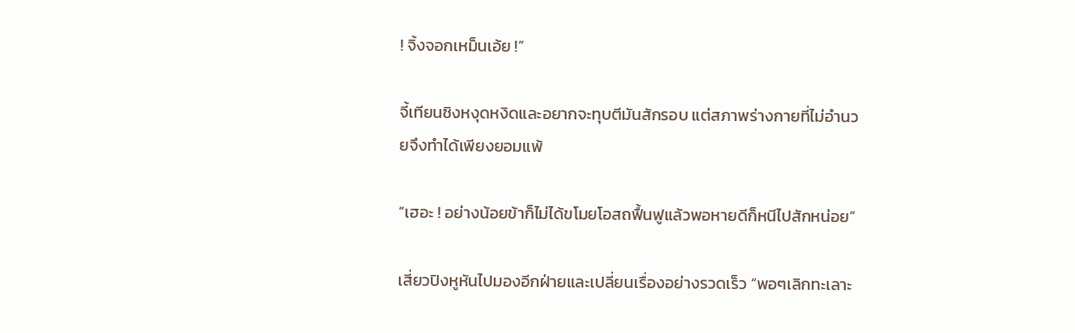! จิ้งจอกเหม็นเอ้ย !”

จี้เทียนซิงหงุดหงิดและอยากจะทุบตีมันสักรอบ แต่สภาพร่างกายที่ไม่อำนวยจึงทำได้เพียงยอมแพ้

“เฮอะ ! อย่างน้อยข้าก็ไม่ได้ขโมยโอสถฟื้นฟูแล้วพอหายดีก็หนีไปสักหน่อย”

เสี่ยวปิงหูหันไปมองอีกฝ่ายและเปลี่ยนเรื่องอย่างรวดเร็ว “พอๆเลิกทะเลาะ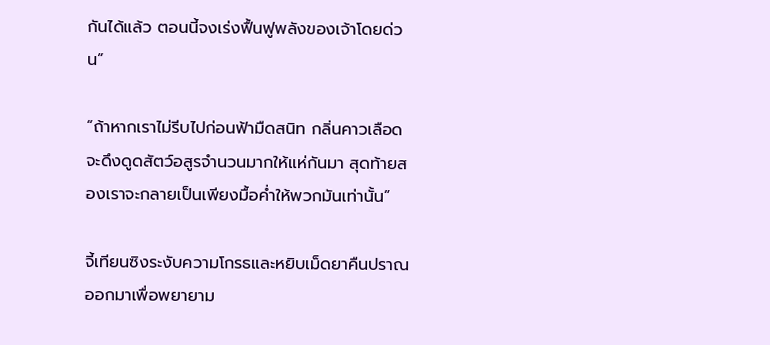กันได้แล้ว ตอนนี้จงเร่งฟื้นฟูพลังของเจ้าโดยด่วน”

“ถ้าหากเราไม่รีบไปก่อนฟ้ามืดสนิท กลิ่นคาวเลือดจะดึงดูดสัตว์อสูรจำนวนมากให้แห่กันมา สุดท้ายสองเราจะกลายเป็นเพียงมื้อค่ำให้พวกมันเท่านั้น”

จี้เทียนซิงระงับความโกรธและหยิบเม็ดยาคืนปราณออกมาเพื่อพยายาม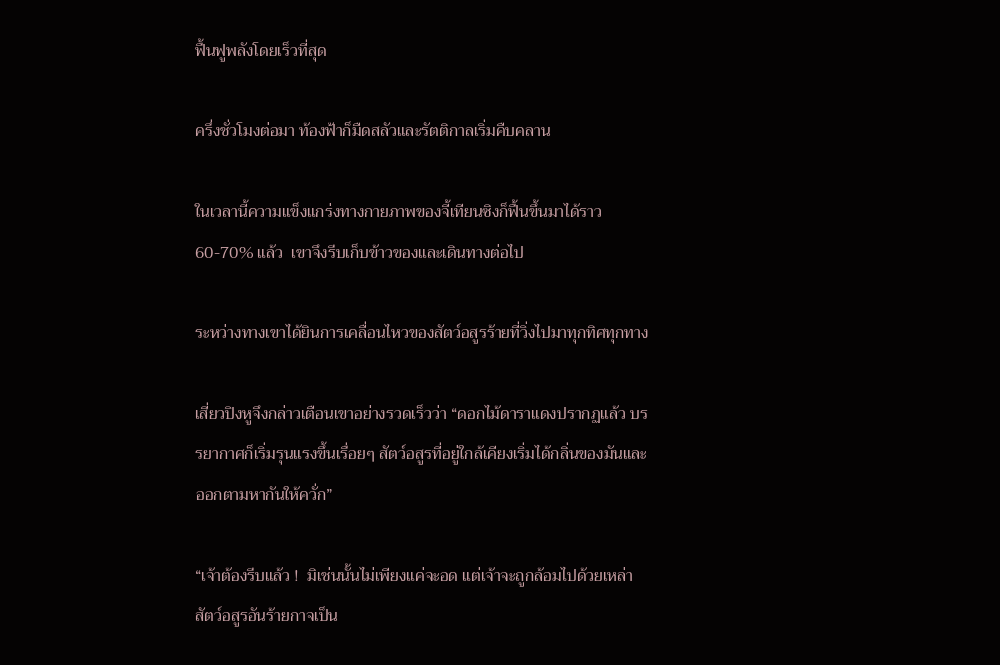ฟื้นฟูพลังโดยเร็วที่สุด

ครึ่งชั่วโมงต่อมา ท้องฟ้าก็มืดสลัวและรัตติกาลเริ่มคืบคลาน

ในเวลานี้ความแข็งแกร่งทางกายภาพของจี้เทียนซิงก็ฟื้นขึ้นมาได้ราว 60-70% แล้ว  เขาจึงรีบเก็บข้าวของและเดินทางต่อไป

ระหว่างทางเขาได้ยินการเคลื่อนไหวของสัตว์อสูรร้ายที่วิ่งไปมาทุกทิศทุกทาง

เสี่ยวปิงหูจึงกล่าวเตือนเขาอย่างรวดเร็วว่า “ดอกไม้ดาราแดงปรากฏแล้ว บรรยากาศก็เริ่มรุนแรงขึ้นเรื่อยๆ สัตว์อสูรที่อยู่ใกล้เคียงเริ่มได้กลิ่นของมันและออกตามหากันให้ควั่ก”

“เจ้าต้องรีบแล้ว !  มิเช่นนั้นไม่เพียงแค่จะอด แต่เจ้าจะถูกล้อมไปด้วยเหล่าสัตว์อสูรอันร้ายกาจเป็น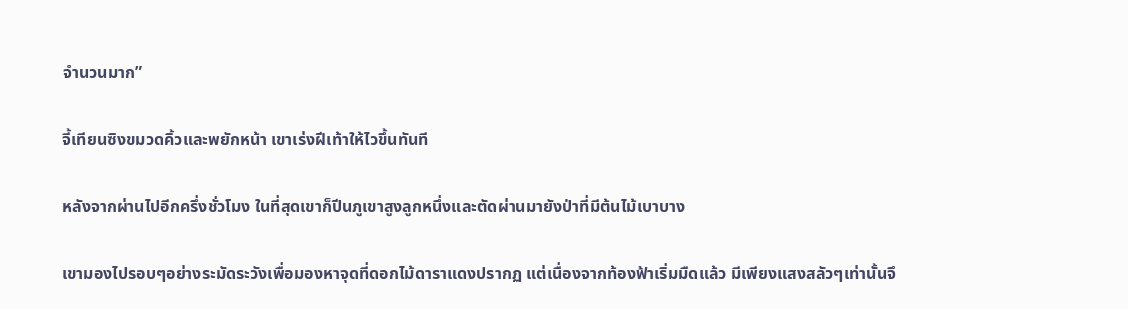จำนวนมาก”

จี้เทียนซิงขมวดคิ้วและพยักหน้า เขาเร่งฝีเท้าให้ไวขึ้นทันที

หลังจากผ่านไปอีกครึ่งชั่วโมง ในที่สุดเขาก็ปีนภูเขาสูงลูกหนึ่งและตัดผ่านมายังป่าที่มีต้นไม้เบาบาง

เขามองไปรอบๆอย่างระมัดระวังเพื่อมองหาจุดที่ดอกไม้ดาราแดงปรากฏ แต่เนื่องจากท้องฟ้าเริ่มมืดแล้ว มีเพียงแสงสลัวๆเท่านั้นจึ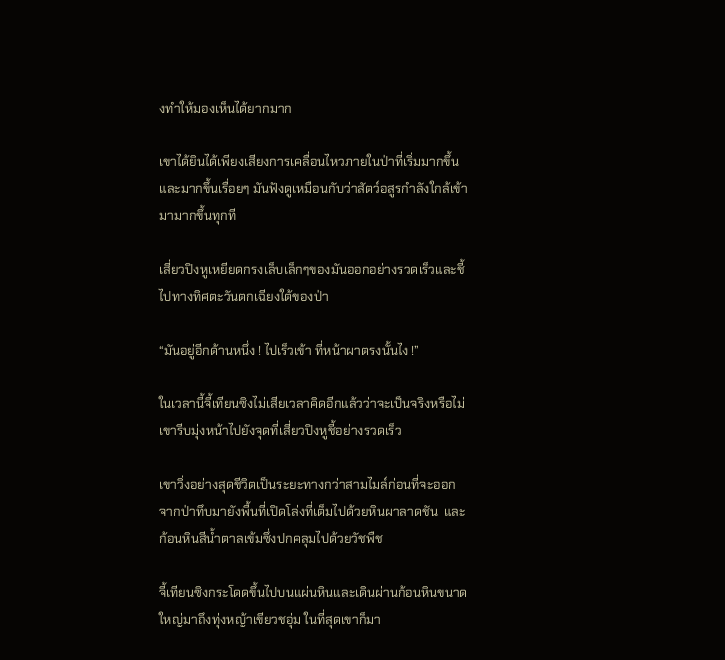งทำให้มองเห็นได้ยากมาก

เขาได้ยินได้เพียงเสียงการเคลื่อนไหวภายในป่าที่เริ่มมากขึ้นและมากขึ้นเรื่อยๆ มันฟังดูเหมือนกับว่าสัตว์อสูรกำลังใกล้เข้ามามากขึ้นทุกที

เสี่ยวปิงหูเหยียดกรงเล็บเล็กๆของมันออกอย่างรวดเร็วและชี้ไปทางทิศตะวันตกเฉียงใต้ของป่า

“มันอยู่อีกด้านหนึ่ง ! ไปเร็วเข้า ที่หน้าผาตรงนั้นไง !”

ในเวลานี้จี้เทียนซิงไม่เสียเวลาคิดอีกแล้วว่าจะเป็นจริงหรือไม่ เขารีบมุ่งหน้าไปยังจุดที่เสี่ยวปิงหูชี้อย่างรวดเร็ว

เขาวิ่งอย่างสุดชีวิตเป็นระยะทางกว่าสามไมล์ก่อนที่จะออกจากป่าทึบมายังพื้นที่เปิดโล่งที่เต็มไปด้วยหินผาลาดชัน  และก้อนหินสีน้ำตาลเข้มซึ่งปกคลุมไปด้วยวัชพืช

จี้เทียนซิงกระโดดขึ้นไปบนแผ่นหินและเดินผ่านก้อนหินขนาดใหญ่มาถึงทุ่งหญ้าเขียวชอุ่ม ในที่สุดเขาก็มา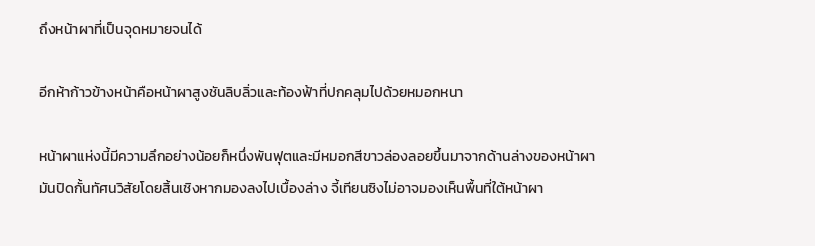ถึงหน้าผาที่เป็นจุดหมายจนได้

อีกห้าก้าวข้างหน้าคือหน้าผาสูงชันลิบลิ่วและท้องฟ้าที่ปกคลุมไปด้วยหมอกหนา

หน้าผาแห่งนี้มีความลึกอย่างน้อยก็หนึ่งพันฟุตและมีหมอกสีขาวล่องลอยขึ้นมาจากด้านล่างของหน้าผา มันปิดกั้นทัศนวิสัยโดยสิ้นเชิงหากมองลงไปเบื้องล่าง จี้เทียนซิงไม่อาจมองเห็นพื้นที่ใต้หน้าผา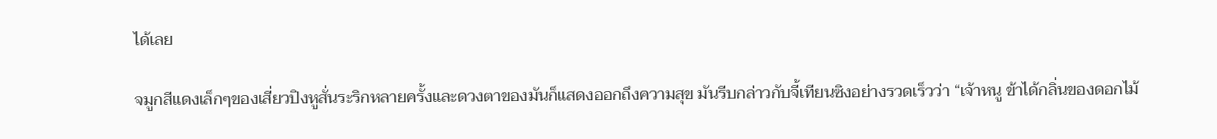ได้เลย

จมูกสีแดงเล็กๆของเสี่ยวปิงหูสั่นระริกหลายครั้งและดวงตาของมันก็แสดงออกถึงความสุข มันรีบกล่าวกับจี้เทียนซิงอย่างรวดเร็วว่า “เจ้าหนู ข้าได้กลิ่นของดอกไม้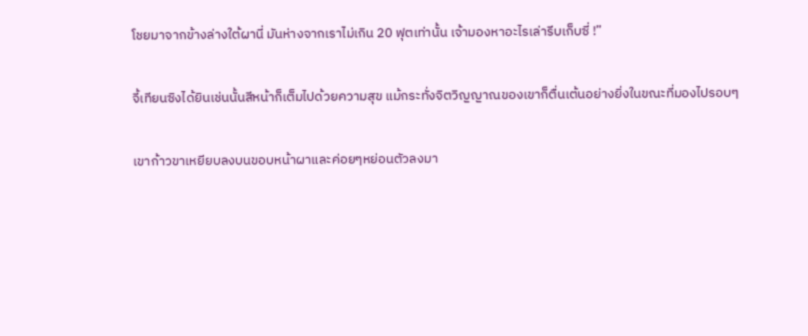โชยมาจากข้างล่างใต้ผานี่ มันห่างจากเราไม่เกิน 20 ฟุตเท่านั้น เจ้ามองหาอะไรเล่ารีบเก็บซี่ !”

จี้เทียนซิงได้ยินเช่นนั้นสีหน้าก็เต็มไปด้วยความสุข แม้กระทั่งจิตวิญญาณของเขาก็ตื่นเต้นอย่างยิ่งในขณะที่มองไปรอบๆ

เขาก้าวขาเหยียบลงบนขอบหน้าผาและค่อยๆหย่อนตัวลงมา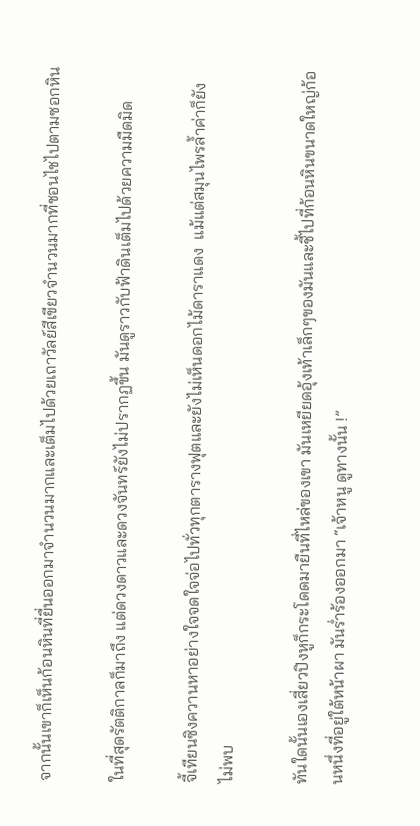จากนั้นเขาก็เห็นก้อนหินที่ยื่นออกมาจำนวนมากและเต็มไปด้วยเถาวัลย์สีเขียวจำนวนมากที่ชอนไชไปตามซอกหิน

ในที่สุดรัตติกาลก็มาถึง แต่ดวงดาวและดวงจันทร์ยังไม่ปรากฏขึ้น มันดูราวกับฟ้าดินเต็มไปด้วยความมืดมิด

จี้เทียนซิงควานหาอย่างใจจดใจจ่อไปทั่วทุกตารางฟุตและยังไม่เห็นดอกไม้ดาราแดง  แม้แต่สมุนไพรล้ำค่าก็ยังไม่พบ

ทันใดนั้นเองเสี่ยวปิงหูก็กระโดดมายืนที่ไหล่ของเขา มันเหยียดอุ้งเท้าเล็กๆของมันและชี้ไปที่ก้อนหินขนาดใหญ่ก้อนหนึ่งที่อยู่ใต้หน้าผา มันร่ำร้องออกมา “เจ้าหนู ดูทางนั้น !”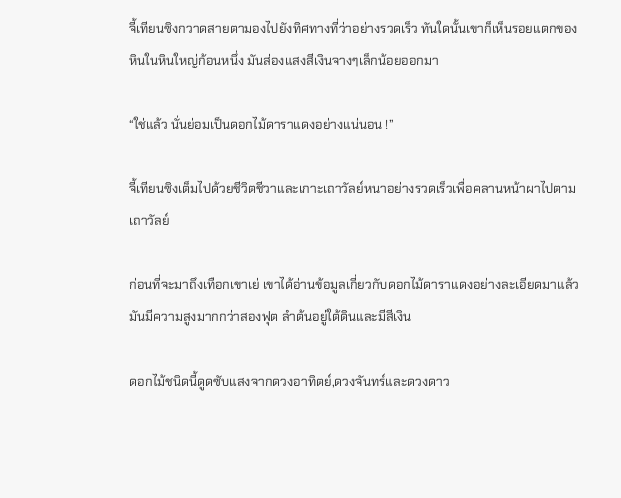จี้เทียนซิงกวาดสายตามองไปยังทิศทางที่ว่าอย่างรวดเร็ว ทันใดนั้นเขาก็เห็นรอยแตกของหินในหินใหญ่ก้อนหนึ่ง มันส่องแสงสีเงินจางๆเล็กน้อยออกมา

“ใช่แล้ว นั่นย่อมเป็นดอกไม้ดาราแดงอย่างแน่นอน !”

จี้เทียนซิงเต็มไปด้วยชีวิตชีวาและเกาะเถาวัลย์หนาอย่างรวดเร็วเพื่อคลานหน้าผาไปตามเถาวัลย์

ก่อนที่จะมาถึงเทือกเขาเย่ เขาได้อ่านข้อมูลเกี่ยวกับดอกไม้ดาราแดงอย่างละเอียดมาแล้ว มันมีความสูงมากกว่าสองฟุต ลำต้นอยู่ใต้ดินและมีสีเงิน

ดอกไม้ชนิดนี้ดูดซับแสงจากดวงอาทิตย์,ดวงจันทร์และดวงดาว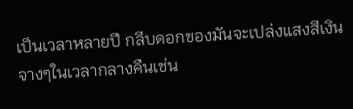เป็นเวลาหลายปี กลีบดอกของมันจะเปล่งแสงสีเงินจางๆในเวลากลางคืนเช่น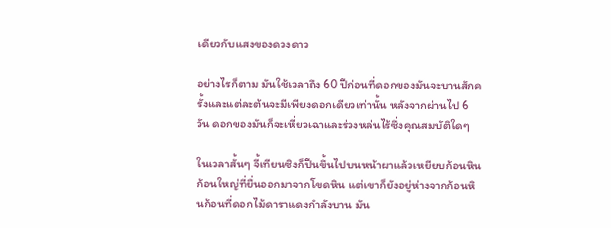เดียวกับแสงของดวงดาว

อย่างไรก็ตาม มันใช้เวลาถึง 60 ปีก่อนที่ดอกของมันจะบานสักครั้งและแต่ละต้นจะมีเพียงดอกเดียวเท่านั้น หลังจากผ่านไป 6 วัน ดอกของมันก็จะเหี่ยวเฉาและร่วงหล่นไร้ซึ่งคุณสมบัติใดๆ

ในเวลาสั้นๆ จี้เทียนซิงก็ปีนขึ้นไปบนหน้าผาแล้วเหยียบก้อนหินก้อนใหญ่ที่ยื่นออกมาจากโขดหิน แต่เขาก็ยังอยู่ห่างจากก้อนหินก้อนที่ดอกไม้ดาราแดงกำลังบาน มัน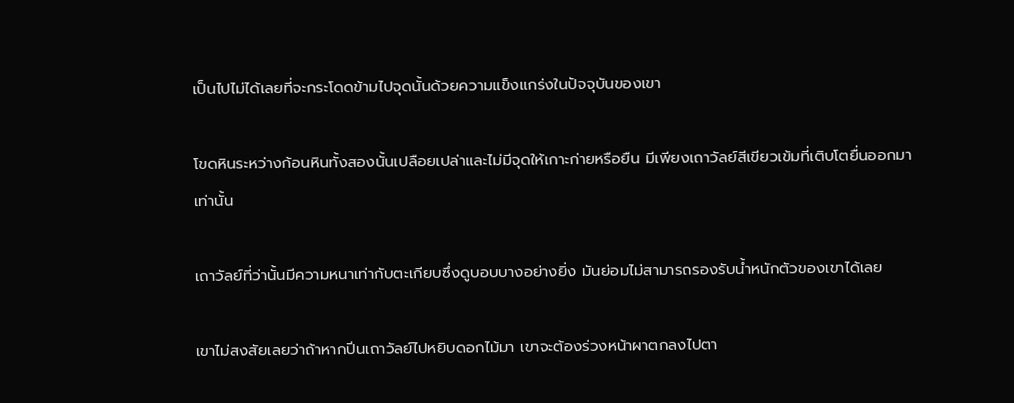เป็นไปไม่ได้เลยที่จะกระโดดข้ามไปจุดนั้นด้วยความแข็งแกร่งในปัจจุบันของเขา

โขดหินระหว่างก้อนหินทั้งสองนั้นเปลือยเปล่าและไม่มีจุดให้เกาะก่ายหรือยืน มีเพียงเถาวัลย์สีเขียวเข้มที่เติบโตยื่นออกมาเท่านั้น

เถาวัลย์ที่ว่านั้นมีความหนาเท่ากับตะเกียบซึ่งดูบอบบางอย่างยิ่ง มันย่อมไม่สามารถรองรับน้ำหนักตัวของเขาได้เลย

เขาไม่สงสัยเลยว่าถ้าหากปีนเถาวัลย์ไปหยิบดอกไม้มา เขาจะต้องร่วงหน้าผาตกลงไปตา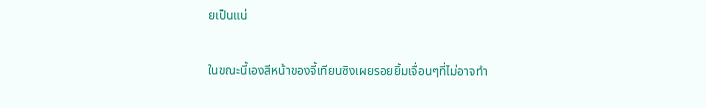ยเป็นแน่

ในขณะนี้เองสีหน้าของจี้เทียนซิงเผยรอยยิ้มเจื่อนๆที่ไม่อาจทำ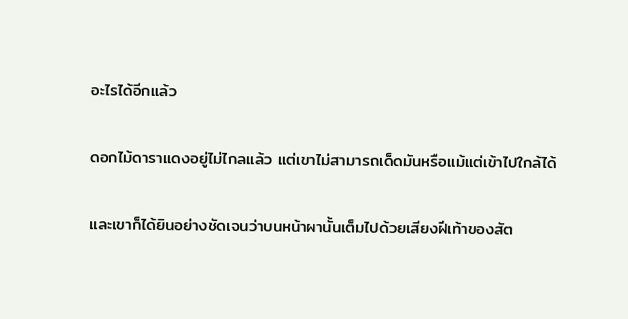อะไรได้อีกแล้ว

ดอกไม้ดาราแดงอยู่ไม่ไกลแล้ว แต่เขาไม่สามารถเด็ดมันหรือแม้แต่เข้าไปใกล้ได้

และเขาก็ได้ยินอย่างชัดเจนว่าบนหน้าผานั้นเต็มไปด้วยเสียงฝีเท้าของสัต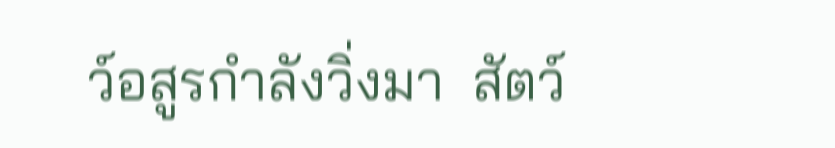ว์อสูรกำลังวิ่งมา  สัตว์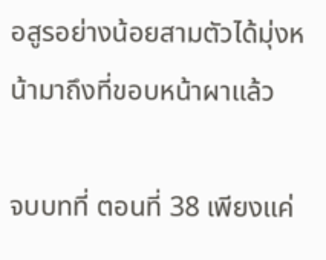อสูรอย่างน้อยสามตัวได้มุ่งหน้ามาถึงที่ขอบหน้าผาแล้ว

จบบทที่ ตอนที่ 38 เพียงแค่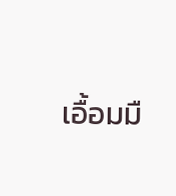เอื้อมมื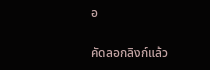อ

คัดลอกลิงก์แล้ว